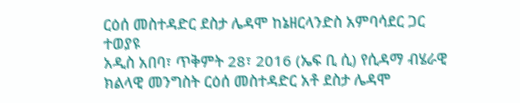ርዕሰ መስተዳድር ደስታ ሌዳሞ ከኔዘርላንድስ አምባሳደር ጋር ተወያዩ
አዲስ አበባ፣ ጥቅምት 28፣ 2016 (ኤፍ ቢ ሲ) የሲዳማ ብሄራዊ ክልላዊ መንግስት ርዕሰ መስተዳድር አቶ ደስታ ሌዳሞ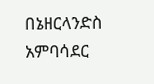በኔዘርላንድስ አምባሳደር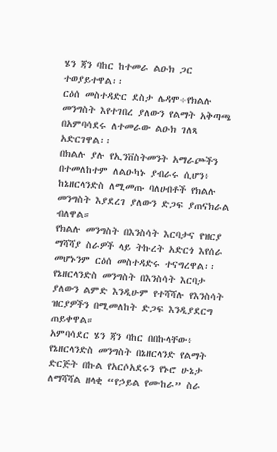ሄን ጃን ባከር ከተመራ ልዑክ ጋር ተወያይተዋል፡፡
ርዕሰ መስተዳድር ደስታ ሌዳሞ÷የክልሉ መንግስት እየተገበረ ያለውን የልማት አቅጣጫ በአምባሳደሩ ለተመራው ልዑክ ገለጻ አድርገዋል፡፡
በክልሉ ያሉ የኢንቨስትመንት አማራጮችን በተመለከተም ለልዑካኑ ያብራሩ ሲሆን፥ ከኔዘርላንድስ ለሚመጡ ባለሀብቶች የክልሉ መንግስት እያደረገ ያለውን ድጋፍ ያጠናክራል ብለዋል።
የክልሉ መንግስት በእንስሳት እርባታና የዝርያ ማሻሻያ ስራዎች ላይ ትኩረት አድርጎ እየሰራ መሆኑንም ርዕሰ መስተዳድሩ ተናግረዋል፡፡
የኔዘርላንድስ መንግስት በእንስሳት እርባታ ያለውን ልምድ እንዲሁም የተሻሻሉ የእንስሳት ዝርያዎችን በሚመለከት ድጋፍ እንዲያደርግ ጠይቀዋል።
አምባሳደር ሄን ጃን ባከር በበኩላቸው፥ የኔዘርላንድስ መንግስት በኔዘርላንድ የልማት ድርጅት በኩል የአርሶአደሩን የኑሮ ሁኔታ ለማሻሻል ዘላቂ “የኃይል የሙከራ” ስራ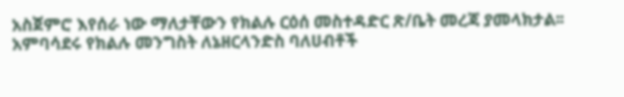አስጀምሮ እየሰራ ነው ማለታቸውን የክልሉ ርዕሰ መስተዳድር ጽ/ቤት መረጃ ያመላክታል፡፡
አምባሳደሩ የክልሉ መንግስት ለኔዘርላንድስ ባለሀብቶች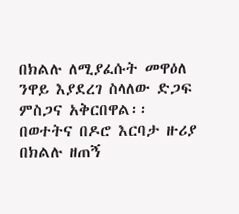በክልሉ ለሚያፈሱት መዋዕለ ንዋይ እያደረገ ስላለው ድጋፍ ምስጋና አቅርበዋል፡፡
በወተትና በዶሮ እርባታ ዙሪያ በክልሉ ዘጠኝ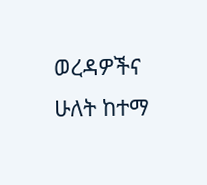ወረዳዎችና ሁለት ከተማ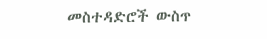መስተዳድሮች ውስጥ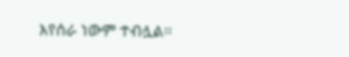እየሰራ ነውም ተብሏል፡፡